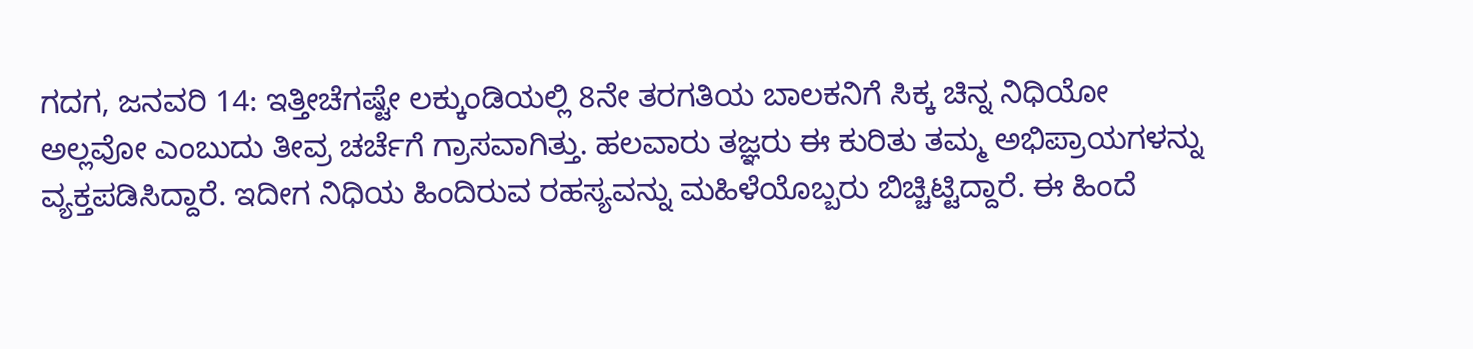ಗದಗ, ಜನವರಿ 14: ಇತ್ತೀಚೆಗಷ್ಟೇ ಲಕ್ಕುಂಡಿಯಲ್ಲಿ 8ನೇ ತರಗತಿಯ ಬಾಲಕನಿಗೆ ಸಿಕ್ಕ ಚಿನ್ನ ನಿಧಿಯೋ ಅಲ್ಲವೋ ಎಂಬುದು ತೀವ್ರ ಚರ್ಚೆಗೆ ಗ್ರಾಸವಾಗಿತ್ತು. ಹಲವಾರು ತಜ್ಞರು ಈ ಕುರಿತು ತಮ್ಮ ಅಭಿಪ್ರಾಯಗಳನ್ನು ವ್ಯಕ್ತಪಡಿಸಿದ್ದಾರೆ. ಇದೀಗ ನಿಧಿಯ ಹಿಂದಿರುವ ರಹಸ್ಯವನ್ನು ಮಹಿಳೆಯೊಬ್ಬರು ಬಿಚ್ಚಿಟ್ಟಿದ್ದಾರೆ. ಈ ಹಿಂದೆ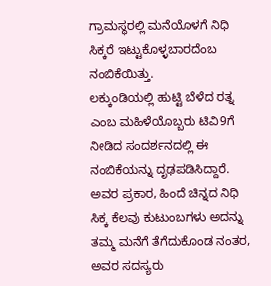ಗ್ರಾಮಸ್ಥರಲ್ಲಿ ಮನೆಯೊಳಗೆ ನಿಧಿ ಸಿಕ್ಕರೆ ಇಟ್ಟುಕೊಳ್ಳಬಾರದೆಂಬ ನಂಬಿಕೆಯಿತ್ತು.
ಲಕ್ಕುಂಡಿಯಲ್ಲಿ ಹುಟ್ಟಿ ಬೆಳೆದ ರತ್ನ ಎಂಬ ಮಹಿಳೆಯೊಬ್ಬರು ಟಿವಿ9ಗೆ ನೀಡಿದ ಸಂದರ್ಶನದಲ್ಲಿ ಈ ನಂಬಿಕೆಯನ್ನು ದೃಢಪಡಿಸಿದ್ದಾರೆ. ಅವರ ಪ್ರಕಾರ, ಹಿಂದೆ ಚಿನ್ನದ ನಿಧಿ ಸಿಕ್ಕ ಕೆಲವು ಕುಟುಂಬಗಳು ಅದನ್ನು ತಮ್ಮ ಮನೆಗೆ ತೆಗೆದುಕೊಂಡ ನಂತರ, ಅವರ ಸದಸ್ಯರು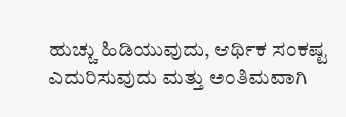ಹುಚ್ಚು ಹಿಡಿಯುವುದು, ಆರ್ಥಿಕ ಸಂಕಷ್ಟ ಎದುರಿಸುವುದು ಮತ್ತು ಅಂತಿಮವಾಗಿ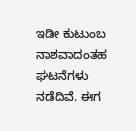ಇಡೀ ಕುಟುಂಬ ನಾಶವಾದಂತಹ ಘಟನೆಗಳು ನಡೆದಿವೆ. ಈಗ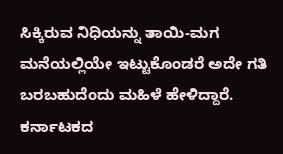ಸಿಕ್ಕಿರುವ ನಿಧಿಯನ್ನು ತಾಯಿ-ಮಗ ಮನೆಯಲ್ಲಿಯೇ ಇಟ್ಟುಕೊಂಡರೆ ಅದೇ ಗತಿ ಬರಬಹುದೆಂದು ಮಹಿಳೆ ಹೇಳಿದ್ದಾರೆ.
ಕರ್ನಾಟಕದ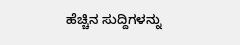ಹೆಚ್ಚಿನ ಸುದ್ದಿಗಳನ್ನು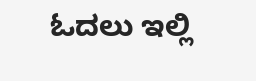ಓದಲು ಇಲ್ಲಿ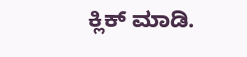ಕ್ಲಿಕ್ ಮಾಡಿ.